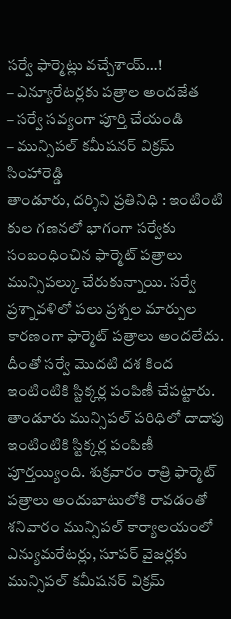సర్వే ఫార్మెట్లు వచ్చేశాయ్…!
– ఎన్యూరేటర్లకు పత్రాల అందజేత
– సర్వే సవ్యంగా పూర్తి చేయండి
– మున్సిపల్ కమీషనర్ విక్రమ్ సింహారెడ్డి
తాండూరు, దర్శిని ప్రతినిధి : ఇంటింటి కుల గణనలో భాగంగా సర్వేకు సంబంధించిన ఫార్మెట్ పత్రాలు మున్సిపల్కు చేరుకున్నాయి. సర్వే ప్రశ్నావళిలో పలు ప్రశ్నల మార్పుల కారణంగా ఫార్మెట్ పత్రాలు అందలేదు. దీంతో సర్వే మొదటి దశ కింద ఇంటింటికి స్టిక్కర్ల పంపిణీ చేపట్టారు. తాండూరు మున్సిపల్ పరిధిలో దాదాపు ఇంటింటికి స్టిక్కర్ల పంపిణీ పూర్తయ్యింది. శుక్రవారం రాత్రి ఫార్మెట్ పత్రాలు అందుబాటులోకి రావడంతో శనివారం మున్సిపల్ కార్యాలయంలో ఎన్యుమరేటర్లు, సూపర్ వైజర్లకు మున్సిపల్ కమీషనర్ విక్రమ్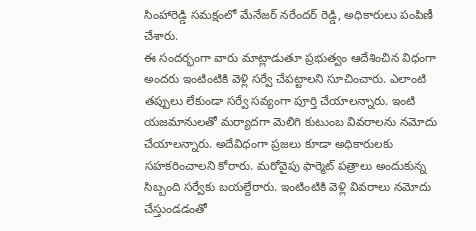సింహారెడ్డి సమక్షంలో మేనేజర్ నరేందర్ రెడ్డి, అధికారులు పంపిణీ చేశారు.
ఈ సందర్భంగా వారు మాట్లాడుతూ ప్రభుత్వం ఆదేశించిన విధంగా అందరు ఇంటింటికి వెళ్లి సర్వే చేపట్టాలని సూచించారు. ఎలాంటి తప్పులు లేకుండా సర్వే సవ్యంగా పూర్తి చేయాలన్నారు. ఇంటి యజమానులతో మర్యాదగా మెలిగి కుటుంబ వివరాలను నమోదు చేయాలన్నారు. అదేవిధంగా ప్రజలు కూడా అధికారులకు సహకరించాలని కోరారు. మరోవైపు ఫార్మెట్ పత్రాలు అందుకున్న సిబ్బంది సర్వేకు బయల్దేరారు. ఇంటింటికి వెళ్లి వివరాలు నమోదు చేస్తుండడంతో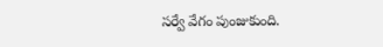సర్వే వేగం పుంజుకుంది.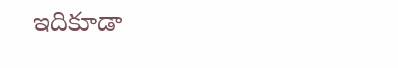ఇదికూడా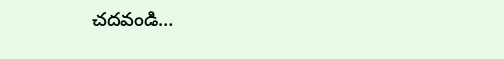చదవండి…